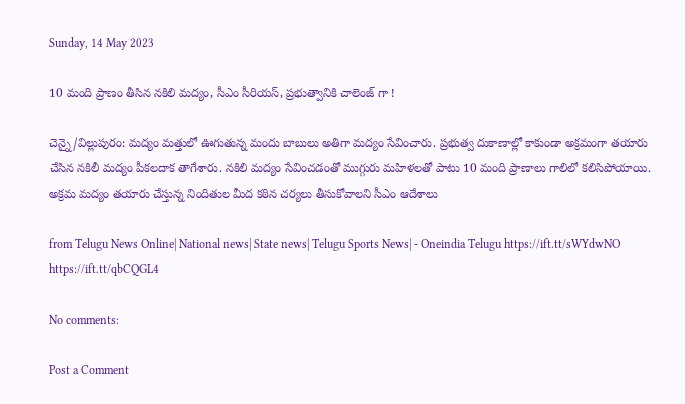Sunday, 14 May 2023

10 మంది ప్రాణం తీసిన నకిలి మద్యం, సీఎం సీరియస్, ప్రభుత్వానికి చాలెంజ్ గా !

చెన్నై/విల్లుపురం: మద్యం మత్తులో ఊగుతున్న మందు బాబులు అతిగా మద్యం సేవించారు. ప్రభుత్వ దుకాణాల్లో కాకుండా అక్రమంగా తయారు చేసిన నకిలీ మద్యం పీకలదాక తాగేశారు. నకిలి మద్యం సేవించడంతో ముగ్గురు మహిళలతో పాటు 10 మంది ప్రాణాలు గాలిలో కలిసిపోయాయి. అక్రమ మద్యం తయారు చేస్తున్న నిందితుల మీద కఠిన చర్యలు తీసుకోవాలని సీఎం ఆదేశాలు

from Telugu News Online| National news| State news| Telugu Sports News| - Oneindia Telugu https://ift.tt/sWYdwNO
https://ift.tt/qbCQGL4

No comments:

Post a Comment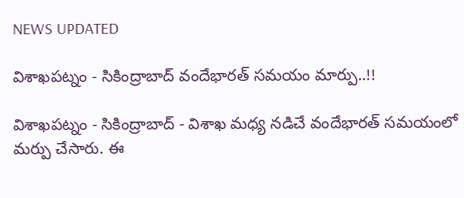NEWS UPDATED

విశాఖపట్నం - సికింద్రాబాద్ వందేభారత్ సమయం మార్పు..!!

విశాఖపట్నం - సికింద్రాబాద్ - విశాఖ మధ్య నడిచే వందేభారత్ సమయంలో మర్పు చేసారు. ఈ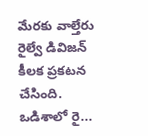మేరకు వాల్తేరు రైల్వే డివిజన్ కీలక ప్రకటన చేసింది. ఒడిశాలో రై...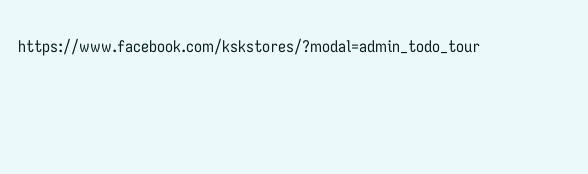https://www.facebook.com/kskstores/?modal=admin_todo_tour